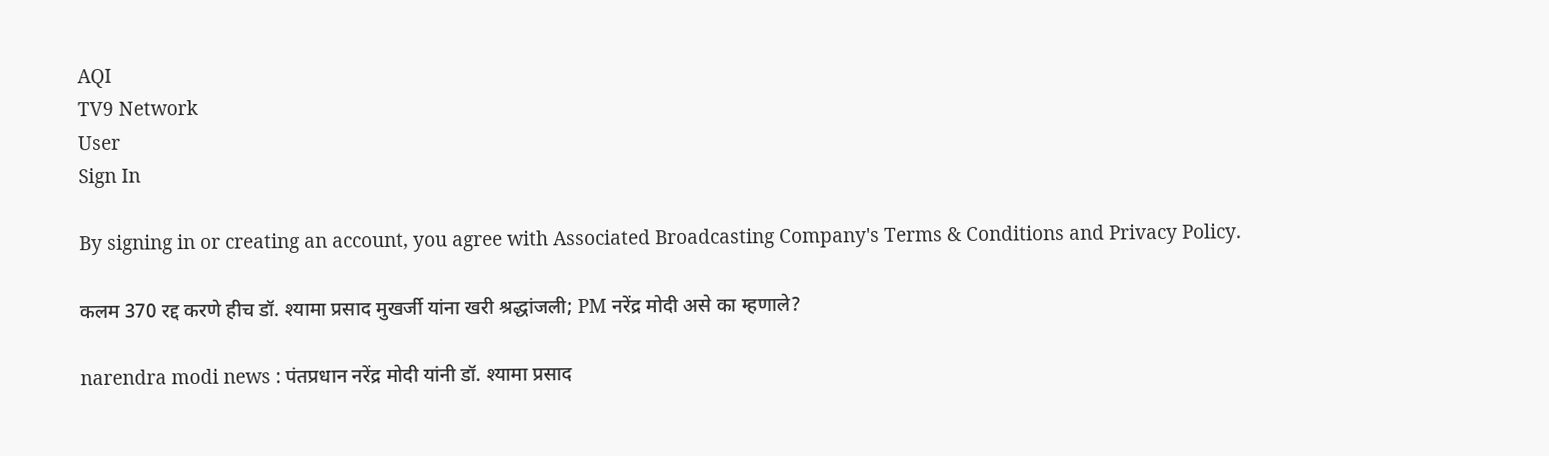AQI
TV9 Network
User
Sign In

By signing in or creating an account, you agree with Associated Broadcasting Company's Terms & Conditions and Privacy Policy.

कलम 370 रद्द करणे हीच डॉ. श्यामा प्रसाद मुखर्जी यांना खरी श्रद्धांजली; PM नरेंद्र मोदी असे का म्हणाले?

narendra modi news : पंतप्रधान नरेंद्र मोदी यांनी डॉ. श्यामा प्रसाद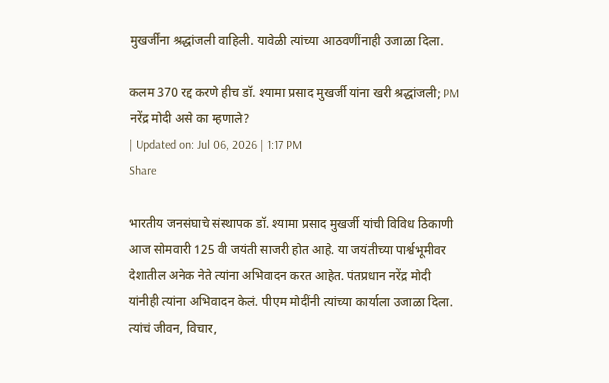मुखर्जींना श्रद्धांजली वाहिली. यावेळी त्यांच्या आठवणींनाही उजाळा दिला.

कलम 370 रद्द करणे हीच डॉ. श्यामा प्रसाद मुखर्जी यांना खरी श्रद्धांजली; PM नरेंद्र मोदी असे का म्हणाले?
| Updated on: Jul 06, 2026 | 1:17 PM
Share

भारतीय जनसंघाचे संस्थापक डॉ. श्यामा प्रसाद मुखर्जी यांची विविध ठिकाणी आज सोमवारी 125 वी जयंती साजरी होत आहे. या जयंतीच्या पार्श्वभूमीवर देशातील अनेक नेते त्यांना अभिवादन करत आहेत. पंतप्रधान नरेंद्र मोदी यांनीही त्यांना अभिवादन केलं. पीएम मोदींनी त्यांच्या कार्याला उजाळा दिला. त्यांचं जीवन, विचार,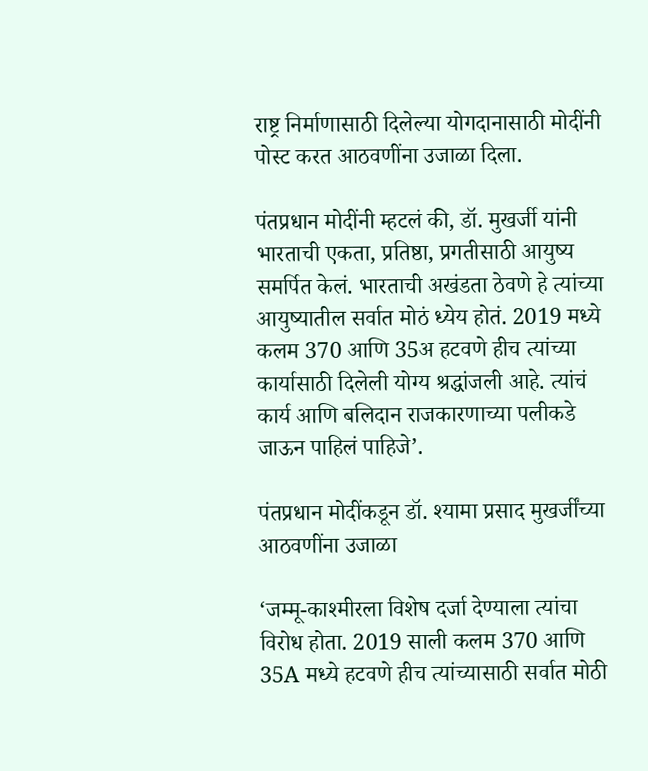राष्ट्र निर्माणासाठी दिलेल्या योगदानासाठी मोदींनी पोस्ट करत आठवणींना उजाळा दिला.

पंतप्रधान मोदींनी म्हटलं की, डॉ. मुखर्जी यांनी भारताची एकता, प्रतिष्ठा, प्रगतीसाठी आयुष्य समर्पित केलं. भारताची अखंडता ठेवणे हे त्यांच्या आयुष्यातील सर्वात मोठं ध्येय होतं. 2019 मध्ये कलम 370 आणि 35अ हटवणे हीच त्यांच्या कार्यासाठी दिलेली योग्य श्रद्धांजली आहे. त्यांचं कार्य आणि बलिदान राजकारणाच्या पलीकडे जाऊन पाहिलं पाहिजे’.

पंतप्रधान मोदींकडून डॉ. श्यामा प्रसाद मुखर्जींच्या आठवणींना उजाळा

‘जम्मू-काश्मीरला विशेष दर्जा देण्याला त्यांचा विरोध होता. 2019 साली कलम 370 आणि 35A मध्ये हटवणे हीच त्यांच्यासाठी सर्वात मोठी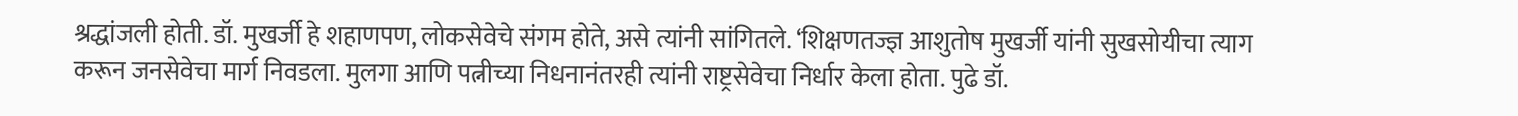श्रद्धांजली होती. डॉ. मुखर्जी हे शहाणपण, लोकसेवेचे संगम होते, असे त्यांनी सांगितले. ‘शिक्षणतज्ज्ञ आशुतोष मुखर्जी यांनी सुखसोयीचा त्याग करून जनसेवेचा मार्ग निवडला. मुलगा आणि पत्नीच्या निधनानंतरही त्यांनी राष्ट्रसेवेचा निर्धार केला होता. पुढे डॉ.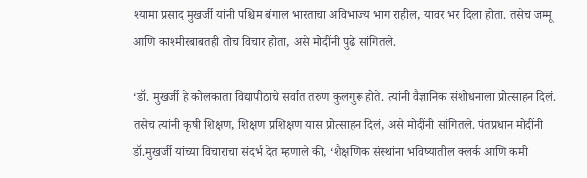श्यामा प्रसाद मुखर्जी यांनी पश्चिम बंगाल भारताचा अविभाज्य भाग राहील, यावर भर दिला होता. तसेच जम्मू आणि काश्मीरबाबतही तोच विचार होता, असे मोदींनी पुढे सांगितले.

‘डॉ. मुखर्जी हे कोलकाता विद्यापीठाचे सर्वात तरुण कुलगुरू होते. त्यांनी वैज्ञानिक संशोधनाला प्रोत्साहन दिलं. तसेच त्यांनी कृषी शिक्षण, शिक्षण प्रशिक्षण यास प्रोत्साहन दिलं, असे मोदींनी सांगितले. पंतप्रधान मोदींनी डॉ.मुखर्जी यांच्या विचाराचा संदर्भ देत म्हणाले की, ‘शैक्षणिक संस्थांना भविष्यातील क्लर्क आणि कमी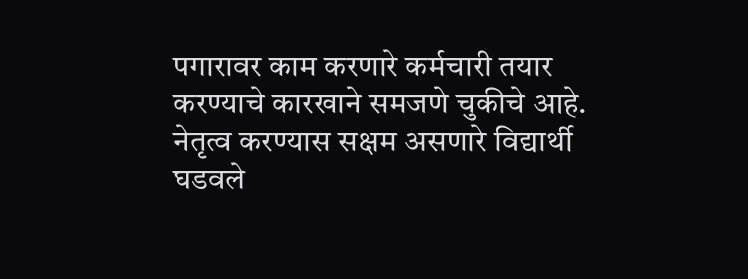पगारावर काम करणारे कर्मचारी तयार करण्याचे कारखाने समजणे चुकीचे आहे. नेतृत्व करण्यास सक्षम असणारे विद्यार्थी घडवले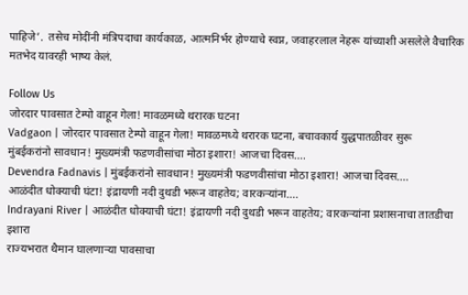पाहिजे’.  तसेच मोदींनी मंत्रि‍पदाचा कार्यकाळ, आत्मनिर्भर होण्याचे स्वप्न, जवाहरलाल नेहरू यांच्याशी असलेले वैचारिक मतभेद यावरही भाष्य केलं.

Follow Us
जोरदार पावसात टेम्पो वाहून गेला! मावळमध्ये थरारक घटना
Vadgaon | जोरदार पावसात टेम्पो वाहून गेला! मावळमध्ये थरारक घटना, बचावकार्य युद्धपातळीवर सुरू
मुंबईकरांनो सावधान! मुख्यमंत्री फडणवीसांचा मोठा इशारा! आजचा दिवस....
Devendra Fadnavis | मुंबईकरांनो सावधान! मुख्यमंत्री फडणवीसांचा मोठा इशारा! आजचा दिवस....
आळंदीत धोक्याची घंटा! इंद्रायणी नदी दुथडी भरून वाहतेय; वारकऱ्यांना....
Indrayani River | आळंदीत धोक्याची घंटा! इंद्रायणी नदी दुथडी भरून वाहतेय; वारकऱ्यांना प्रशासनाचा तातडीचा इशारा
राज्यभरात थैमान घालणाऱ्या पावसाचा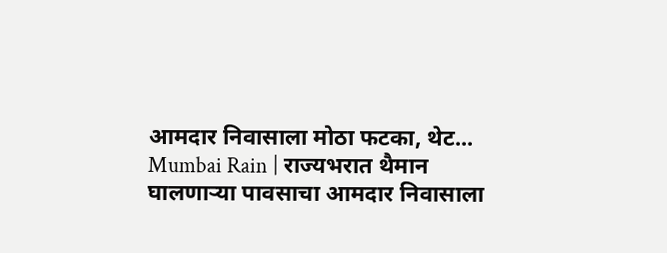आमदार निवासाला मोठा फटका, थेट...
Mumbai Rain | राज्यभरात थैमान घालणाऱ्या पावसाचा आमदार निवासाला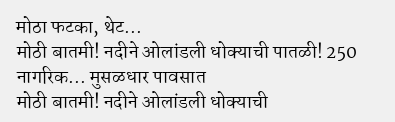मोठा फटका, थेट...
मोठी बातमी! नदीने ओलांडली धोक्याची पातळी! 250 नागरिक... मुसळधार पावसात
मोठी बातमी! नदीने ओलांडली धोक्याची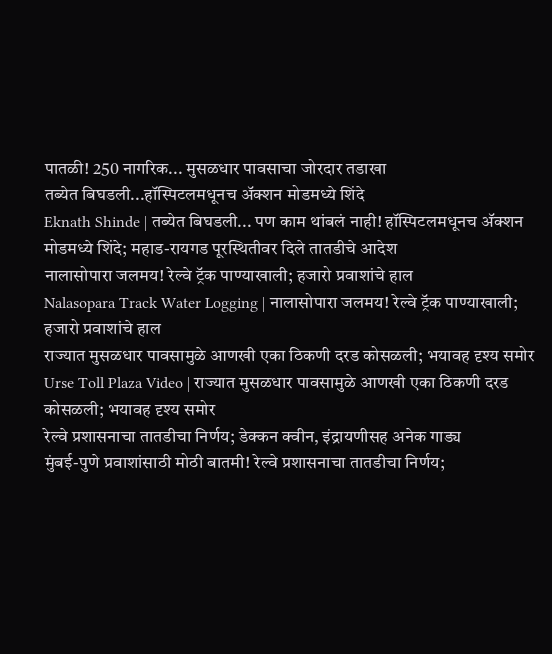पातळी! 250 नागरिक... मुसळधार पावसाचा जोरदार तडाखा
तब्येत बिघडली...हॉस्पिटलमधूनच अ‍ॅक्शन मोडमध्ये शिंदे
Eknath Shinde | तब्येत बिघडली... पण काम थांबलं नाही! हॉस्पिटलमधूनच अ‍ॅक्शन मोडमध्ये शिंदे; महाड-रायगड पूरस्थितीवर दिले तातडीचे आदेश
नालासोपारा जलमय! रेल्वे ट्रॅक पाण्याखाली; हजारो प्रवाशांचे हाल
Nalasopara Track Water Logging | नालासोपारा जलमय! रेल्वे ट्रॅक पाण्याखाली; हजारो प्रवाशांचे हाल
राज्यात मुसळधार पावसामुळे आणखी एका ठिकणी दरड कोसळली; भयावह दृश्य समोर
Urse Toll Plaza Video | राज्यात मुसळधार पावसामुळे आणखी एका ठिकणी दरड कोसळली; भयावह दृश्य समोर
रेल्वे प्रशासनाचा तातडीचा निर्णय; डेक्कन क्वीन, इंद्रायणीसह अनेक गाड्य
मुंबई-पुणे प्रवाशांसाठी मोठी बातमी! रेल्वे प्रशासनाचा तातडीचा निर्णय;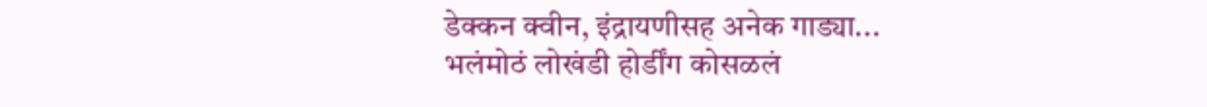डेक्कन क्वीन, इंद्रायणीसह अनेक गाड्या...
भलंमोठं लोखंडी होर्डींग कोसळलं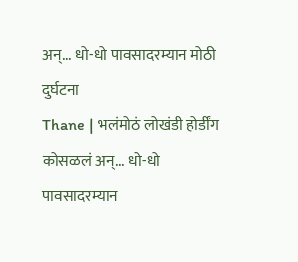अन्... धो-धो पावसादरम्यान मोठी दुर्घटना
Thane | भलंमोठं लोखंडी होर्डींग कोसळलं अन्... धो-धो पावसादरम्यान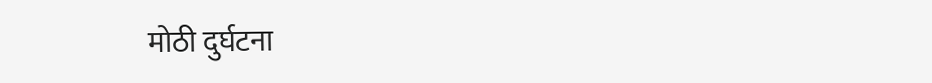मोठी दुर्घटना